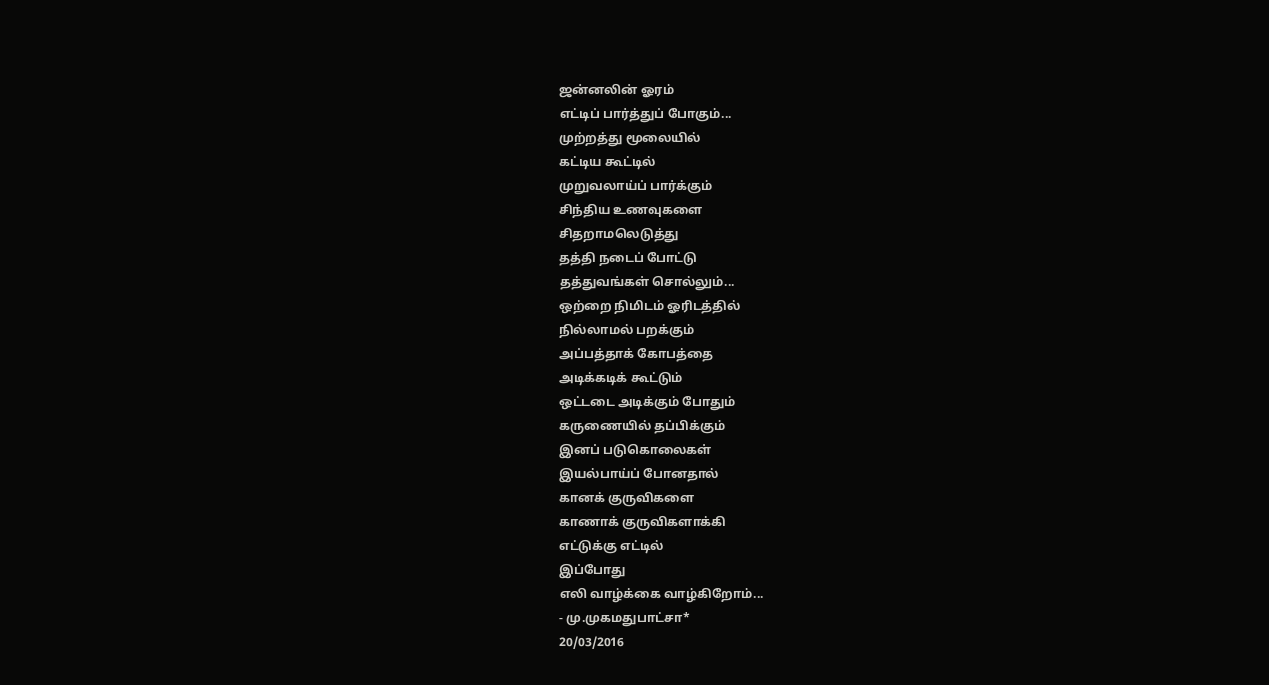ஜன்னலின் ஓரம்
எட்டிப் பார்த்துப் போகும்...
முற்றத்து மூலையில்
கட்டிய கூட்டில்
முறுவலாய்ப் பார்க்கும்
சிந்திய உணவுகளை
சிதறாமலெடுத்து
தத்தி நடைப் போட்டு
தத்துவங்கள் சொல்லும்...
ஒற்றை நிமிடம் ஓரிடத்தில்
நில்லாமல் பறக்கும்
அப்பத்தாக் கோபத்தை
அடிக்கடிக் கூட்டும்
ஒட்டடை அடிக்கும் போதும்
கருணையில் தப்பிக்கும்
இனப் படுகொலைகள்
இயல்பாய்ப் போனதால்
கானக் குருவிகளை
காணாக் குருவிகளாக்கி
எட்டுக்கு எட்டில்
இப்போது
எலி வாழ்க்கை வாழ்கிறோம்...
- மு.முகமதுபாட்சா*
20/03/2016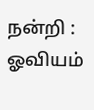நன்றி : ஓவியம்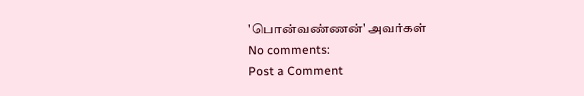'பொன்வண்ணன்' அவர்கள்
No comments:
Post a Comment